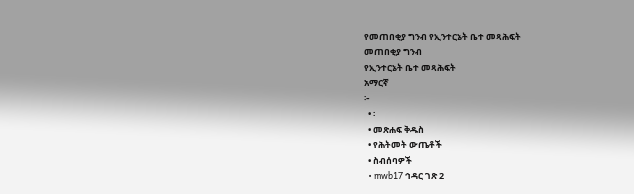የመጠበቂያ ግንብ የኢንተርኔት ቤተ መጻሕፍት
መጠበቂያ ግንብ
የኢንተርኔት ቤተ መጻሕፍት
አማርኛ
፦
  • ፡
  • መጽሐፍ ቅዱስ
  • የሕትመት ውጤቶች
  • ስብሰባዎች
  • mwb17 ኅዳር ገጽ 2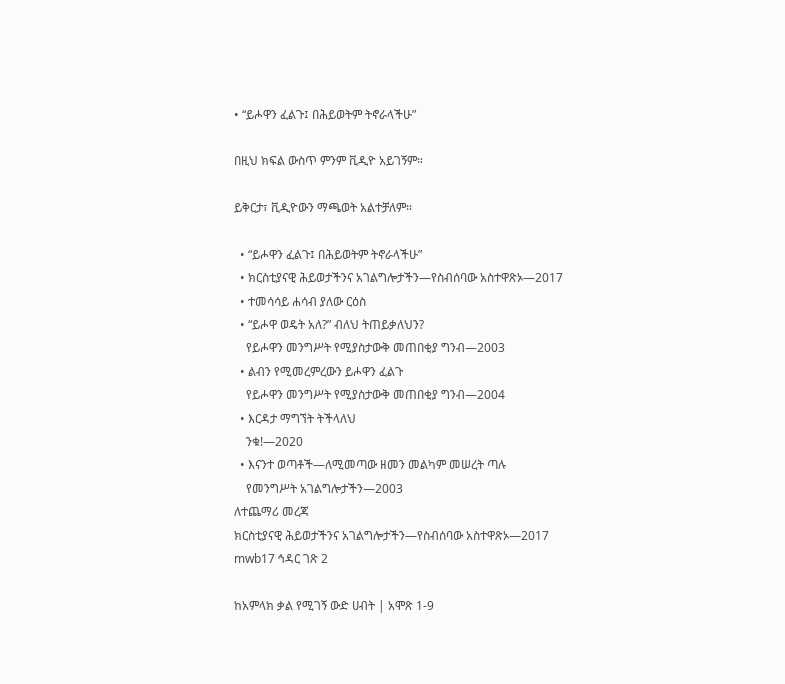• “ይሖዋን ፈልጉ፤ በሕይወትም ትኖራላችሁ”

በዚህ ክፍል ውስጥ ምንም ቪዲዮ አይገኝም።

ይቅርታ፣ ቪዲዮውን ማጫወት አልተቻለም።

  • “ይሖዋን ፈልጉ፤ በሕይወትም ትኖራላችሁ”
  • ክርስቲያናዊ ሕይወታችንና አገልግሎታችን—የስብሰባው አስተዋጽኦ—2017
  • ተመሳሳይ ሐሳብ ያለው ርዕስ
  • “ይሖዋ ወዴት አለ?” ብለህ ትጠይቃለህን?
    የይሖዋን መንግሥት የሚያስታውቅ መጠበቂያ ግንብ—2003
  • ልብን የሚመረምረውን ይሖዋን ፈልጉ
    የይሖዋን መንግሥት የሚያስታውቅ መጠበቂያ ግንብ—2004
  • እርዳታ ማግኘት ትችላለህ
    ንቁ!—2020
  • እናንተ ወጣቶች—ለሚመጣው ዘመን መልካም መሠረት ጣሉ
    የመንግሥት አገልግሎታችን—2003
ለተጨማሪ መረጃ
ክርስቲያናዊ ሕይወታችንና አገልግሎታችን—የስብሰባው አስተዋጽኦ—2017
mwb17 ኅዳር ገጽ 2

ከአምላክ ቃል የሚገኝ ውድ ሀብት | አሞጽ 1-9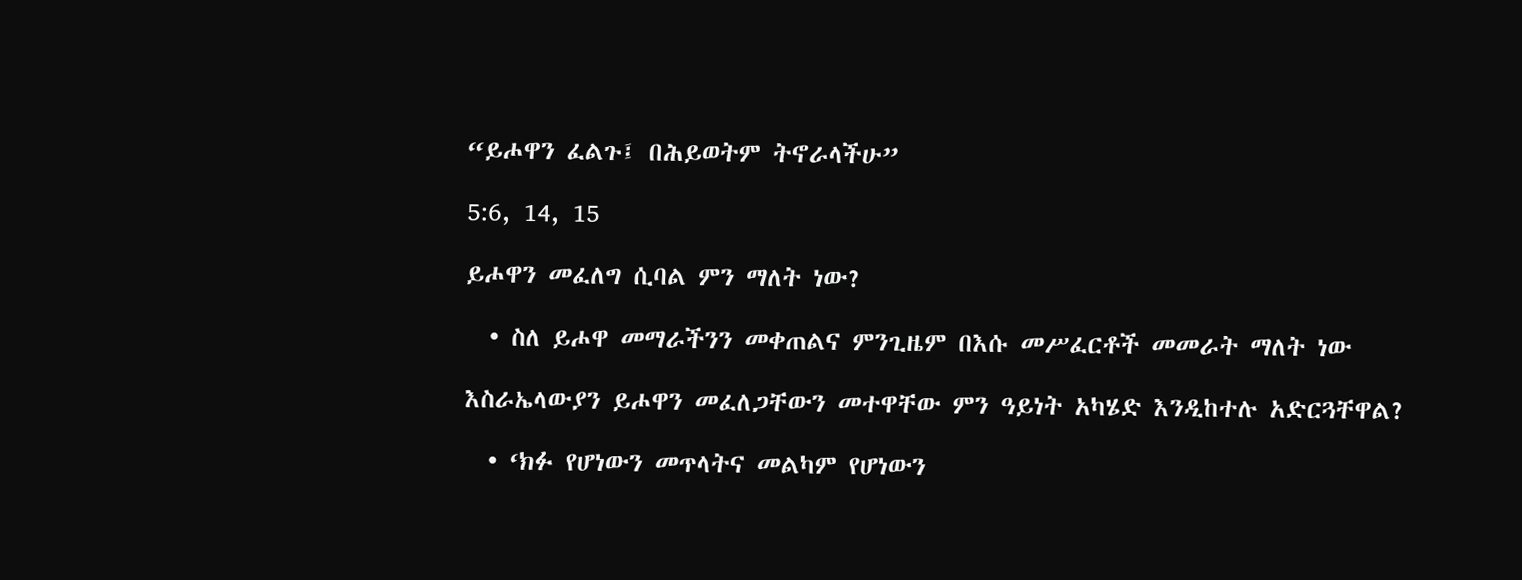“ይሖዋን ፈልጉ፤ በሕይወትም ትኖራላችሁ”

5:6, 14, 15

ይሖዋን መፈለግ ሲባል ምን ማለት ነው?

  • ስለ ይሖዋ መማራችንን መቀጠልና ምንጊዜም በእሱ መሥፈርቶች መመራት ማለት ነው

እስራኤላውያን ይሖዋን መፈለጋቸውን መተዋቸው ምን ዓይነት አካሄድ እንዲከተሉ አድርጓቸዋል?

  • ‘ክፉ የሆነውን መጥላትና መልካም የሆነውን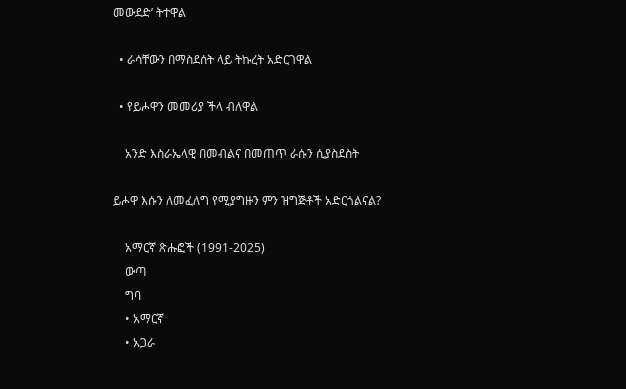መውደድ’ ትተዋል

  • ራሳቸውን በማስደሰት ላይ ትኩረት አድርገዋል

  • የይሖዋን መመሪያ ችላ ብለዋል

    አንድ እስራኤላዊ በመብልና በመጠጥ ራሱን ሲያስደስት

ይሖዋ እሱን ለመፈለግ የሚያግዙን ምን ዝግጅቶች አድርጎልናል?

    አማርኛ ጽሑፎች (1991-2025)
    ውጣ
    ግባ
    • አማርኛ
    • አጋራ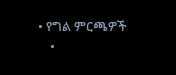• የግል ምርጫዎች
    •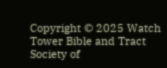Copyright © 2025 Watch Tower Bible and Tract Society of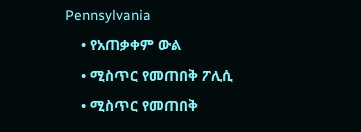Pennsylvania
    • የአጠቃቀም ውል
    • ሚስጥር የመጠበቅ ፖሊሲ
    • ሚስጥር የመጠበቅ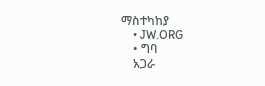ማስተካከያ
    • JW.ORG
    • ግባ
    አጋራ